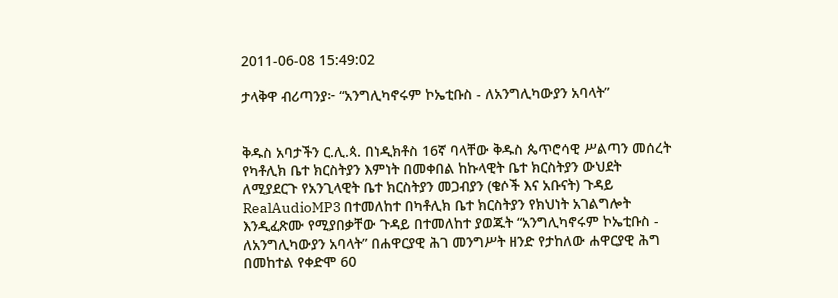2011-06-08 15:49:02

ታላቅዋ ብሪጣንያ፦ “አንግሊካኖሩም ኮኤቲቡስ - ለአንግሊካውያን አባላት”


ቅዱስ አባታችን ር.ሊ.ጳ. በነዲክቶስ 16ኛ ባላቸው ቅዱስ ጴጥሮሳዊ ሥልጣን መሰረት የካቶሊክ ቤተ ክርስትያን እምነት በመቀበል ከኩላዊት ቤተ ክርስትያን ውህደት ለሚያደርጉ የአንጊላዊት ቤተ ክርስትያን መጋብያን (ቄሶች እና አቡናት) ጉዳይ RealAudioMP3 በተመለከተ በካቶሊክ ቤተ ክርስትያን የክህነት አገልግሎት እንዲፈጽሙ የሚያበቃቸው ጉዳይ በተመለከተ ያወጁት “አንግሊካኖሩም ኮኤቲቡስ - ለአንግሊካውያን አባላት” በሐዋርያዊ ሕገ መንግሥት ዘንድ የታከለው ሐዋርያዊ ሕግ በመከተል የቀድሞ 60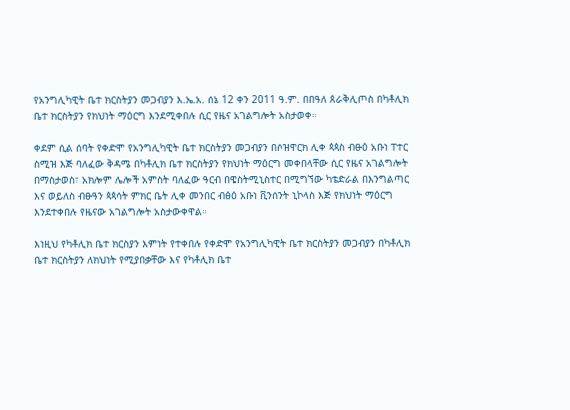የአንግሊካዊት ቤተ ክርስትያን መጋብያን እ.ኤ.አ. ሰኔ 12 ቀን 2011 ዓ.ም. በበዓለ ጰራቅሊጦስ በካቶሊክ ቤተ ክርስትያን የክህነት ማዕርግ እንደሚቀበሉ ሲር የዜና አገልግሎት አስታወቀ።

ቀደም ሲል ሰባት የቀድሞ የአንግሊካዊት ቤተ ክርስትያን መጋብያን በሶዝዋርክ ሊቀ ጳጳስ ብፁዕ አቡነ ፐተር ስሚዝ እጅ ባለፈው ቅዳሜ በካቶሊክ ቤተ ክርስትያን የክህነት ማዕርግ መቀበላቸው ሲር የዜና አገልግሎት በማስታወስ፣ አክሎም ሌሎች አምስት ባለፈው ዓርብ በዌስትሚኒስተር በሚግኘው ካቴድራል በእንግልጣር እና ወይለስ ብፁዓን ጳጳሳት ምክር ቤት ሊቀ መንበር ብፅዕ አቡነ ቪንሰንት ኒኮላስ እጅ የክህነት ማዕርግ እንደተቀበሉ የዜናው አገልግሎት አስታውቀዋል።

እነዚህ የካቶሊክ ቤተ ክርስያን እምነት የተቀበሉ የቀድሞ የአንግሊካዊት ቤተ ክርስትያን መጋብያን በካቶሊክ ቤተ ክርስትያን ለክህነት የሚያበቃቸው እና የካቶሊክ ቤተ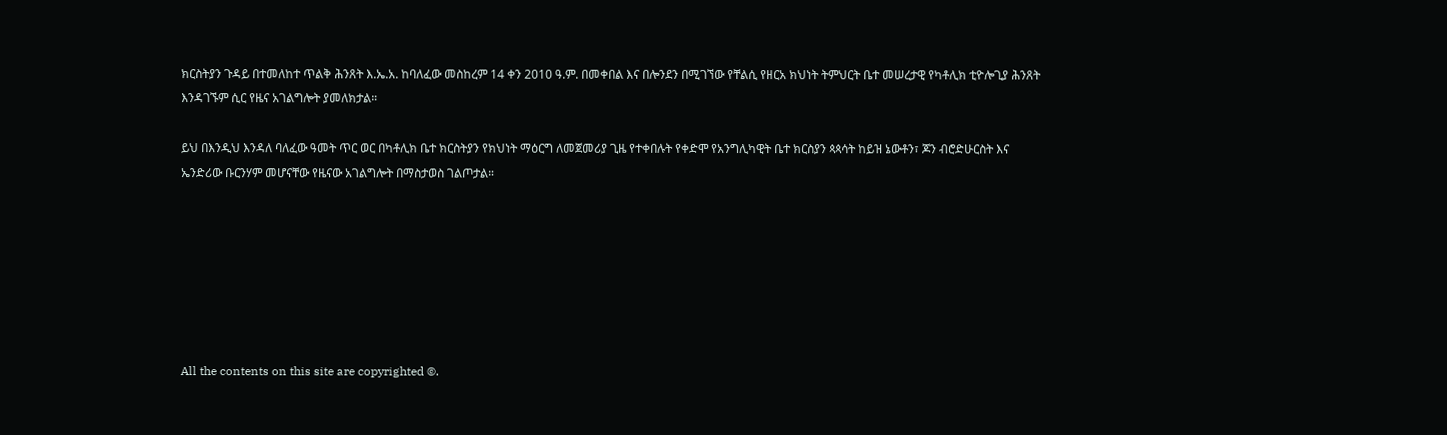ክርስትያን ጉዳይ በተመለከተ ጥልቅ ሕንጸት እ.ኤ.አ. ከባለፈው መስከረም 14 ቀን 2010 ዓ.ም. በመቀበል እና በሎንደን በሚገኘው የቸልሲ የዘርአ ክህነት ትምህርት ቤተ መሠረታዊ የካቶሊክ ቲዮሎጊያ ሕንጸት እንዳገኙም ሲር የዜና አገልግሎት ያመለክታል።

ይህ በእንዲህ እንዳለ ባለፈው ዓመት ጥር ወር በካቶሊክ ቤተ ክርስትያን የክህነት ማዕርግ ለመጀመሪያ ጊዜ የተቀበሉት የቀድሞ የአንግሊካዊት ቤተ ክርስያን ጳጳሳት ከይዝ ኔውቶን፣ ጆን ብሮድሁርስት እና ኤንድሪው ቡርንሃም መሆናቸው የዜናው አገልግሎት በማስታወስ ገልጦታል።







All the contents on this site are copyrighted ©.